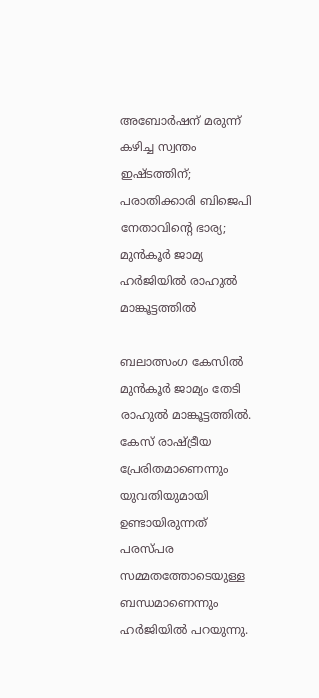അബോര്‍ഷന് മരുന്ന് കഴിച്ച സ്വന്തം ഇഷ്ടത്തിന്; പരാതിക്കാരി ബിജെപി നേതാവിൻ്റെ ഭാര്യ; മുന്‍കൂര്‍ ജാമ്യ ഹര്‍ജിയില്‍ രാഹുല്‍ മാങ്കൂട്ടത്തില്‍

ബലാത്സംഗ കേസില്‍ മുന്‍കൂര്‍ ജാമ്യം തേടി രാഹുല്‍ മാങ്കൂട്ടത്തില്‍. കേസ് രാഷ്ട്രീയ പ്രേരിതമാണെന്നും യുവതിയുമായി ഉണ്ടായിരുന്നത് പരസ്പര സമ്മതത്തോടെയുള്ള ബന്ധമാണെന്നും ഹര്‍ജിയില്‍ പറയുന്നു.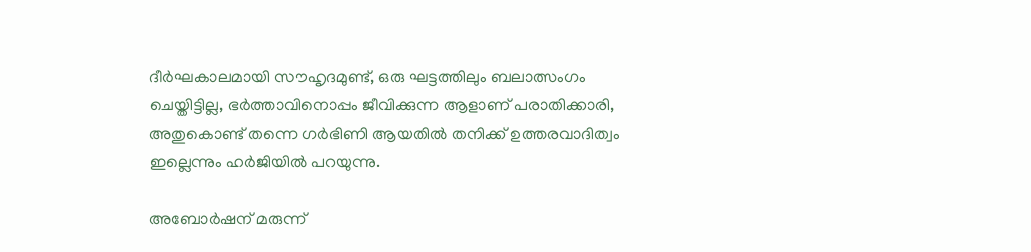ദീര്‍ഘകാലമായി സൗഹൃദമുണ്ട്, ഒരു ഘട്ടത്തിലും ബലാത്സംഗം ചെയ്തിട്ടില്ല, ഭര്‍ത്താവിനൊപ്പം ജീവിക്കുന്ന ആളാണ് പരാതിക്കാരി, അതുകൊണ്ട് തന്നെ ഗര്‍ഭിണി ആയതില്‍ തനിക്ക് ഉത്തരവാദിത്വം ഇല്ലെന്നും ഹര്‍ജിയില്‍ പറയുന്നു.

അബോര്‍ഷന് മരുന്ന്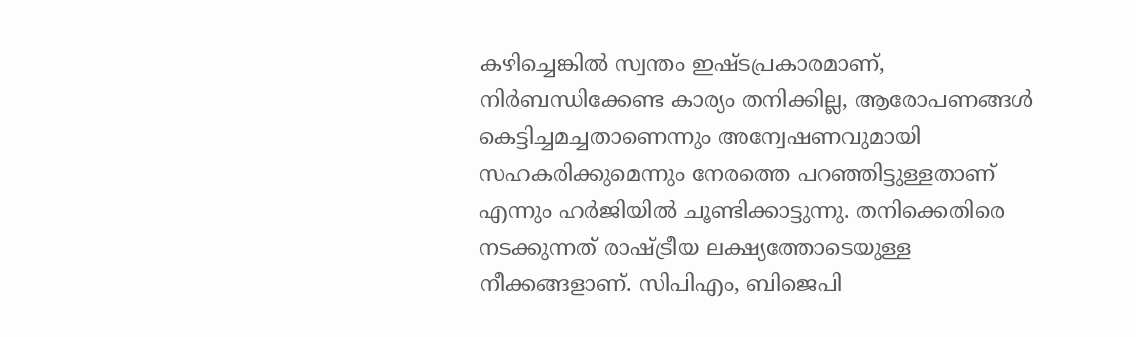കഴിച്ചെങ്കില്‍ സ്വന്തം ഇഷ്ടപ്രകാരമാണ്, നിര്‍ബന്ധിക്കേണ്ട കാര്യം തനിക്കില്ല, ആരോപണങ്ങള്‍ കെട്ടിച്ചമച്ചതാണെന്നും അന്വേഷണവുമായി സഹകരിക്കുമെന്നും നേരത്തെ പറഞ്ഞിട്ടുള്ളതാണ് എന്നും ഹര്‍ജിയില്‍ ചൂണ്ടിക്കാട്ടുന്നു. തനിക്കെതിരെ നടക്കുന്നത് രാഷ്ട്രീയ ലക്ഷ്യത്തോടെയുള്ള നീക്കങ്ങളാണ്. സിപിഎം, ബിജെപി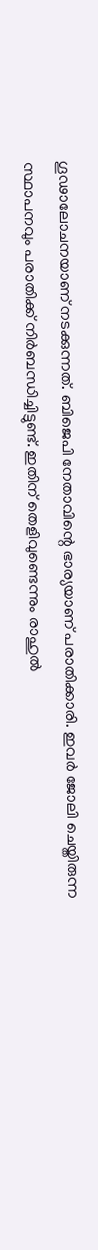ഗൂഢാലോചനയാണ് നടക്കുന്നത്. ബിജെപി നേതാവിന്റെ ഭാര്യയാണ് പരാതിക്കാരി. ഇവര്‍ ജോലി ചെയ്തിരുന്ന സ്ഥാപനവും പരാതിക്ക് നിര്‍ബന്ധിച്ചിട്ടുണ്ട്. ഇതിന് തെളിവുണ്ടെന്നും രാഹുല്‍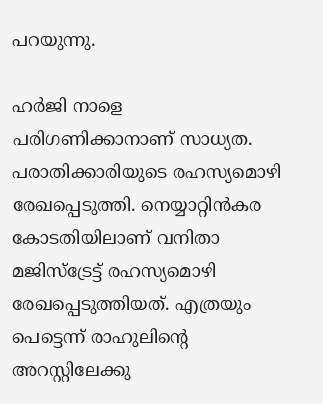പറയുന്നു.

ഹര്‍ജി നാളെ പരിഗണിക്കാനാണ് സാധ്യത. പരാതിക്കാരിയുടെ രഹസ്യമൊഴി രേഖപ്പെടുത്തി. നെയ്യാറ്റിന്‍കര കോടതിയിലാണ് വനിതാ മജിസ്ട്രേട്ട് രഹസ്യമൊഴി രേഖപ്പെടുത്തിയത്. എത്രയും പെട്ടെന്ന് രാഹുലിന്റെ അറസ്റ്റിലേക്കു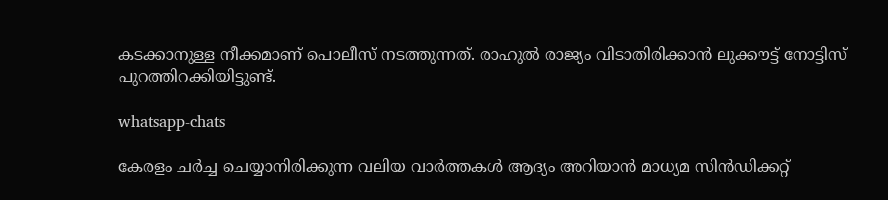കടക്കാനുള്ള നീക്കമാണ് പൊലീസ് നടത്തുന്നത്. രാഹുല്‍ രാജ്യം വിടാതിരിക്കാന്‍ ലുക്കൗട്ട് നോട്ടിസ് പുറത്തിറക്കിയിട്ടുണ്ട്.

whatsapp-chats

കേരളം ചർച്ച ചെയ്യാനിരിക്കുന്ന വലിയ വാർത്തകൾ ആദ്യം അറിയാൻ മാധ്യമ സിൻഡിക്കറ്റ്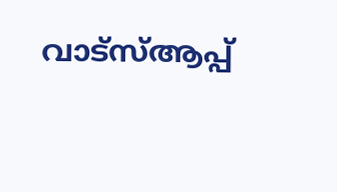വാട്സ്ആപ്പ്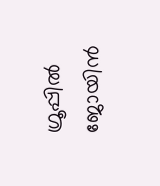ഗ്രൂപ്പിൽ ജോയിൻ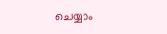ചെയ്യാം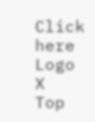Click here
Logo
X
Top